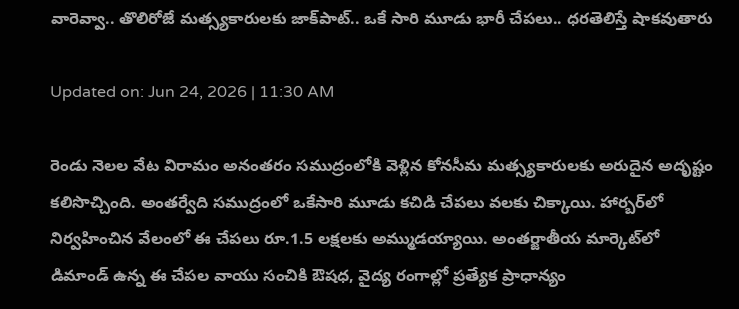వారెవ్వా.. తొలిరోజే మత్స్యకారులకు జాక్‌పాట్‌.. ఒకే సారి మూడు భారీ చేపలు.. ధరతెలిస్తే షాకవుతారు

Updated on: Jun 24, 2026 | 11:30 AM

రెండు నెలల వేట విరామం అనంతరం సముద్రంలోకి వెళ్లిన కోనసీమ మత్స్యకారులకు అరుదైన అదృష్టం కలిసొచ్చింది. అంతర్వేది సముద్రంలో ఒకేసారి మూడు కచిడి చేపలు వలకు చిక్కాయి. హార్బర్‌లో నిర్వహించిన వేలంలో ఈ చేపలు రూ.1.5 లక్షలకు అమ్ముడయ్యాయి. అంతర్జాతీయ మార్కెట్‌లో డిమాండ్ ఉన్న ఈ చేపల వాయు సంచికి ఔషధ, వైద్య రంగాల్లో ప్రత్యేక ప్రాధాన్యం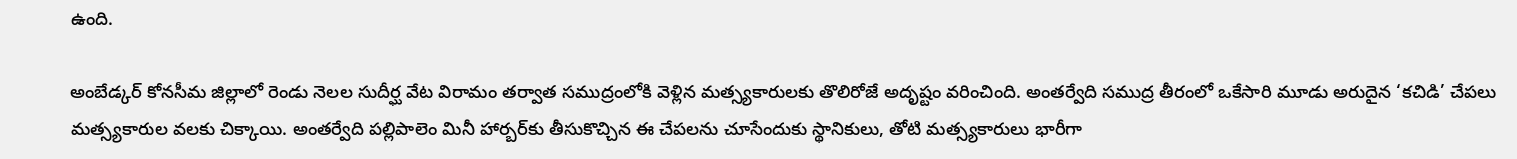ఉంది.

అంబేడ్కర్ కోనసీమ జిల్లాలో రెండు నెలల సుదీర్ఘ వేట విరామం తర్వాత సముద్రంలోకి వెళ్లిన మత్స్యకారులకు తొలిరోజే అదృష్టం వరించింది. అంతర్వేది సముద్ర తీరంలో ఒకేసారి మూడు అరుదైన ‘కచిడి’ చేపలు మత్స్యకారుల వలకు చిక్కాయి. అంతర్వేది పల్లిపాలెం మినీ హార్బర్‌కు తీసుకొచ్చిన ఈ చేపలను చూసేందుకు స్థానికులు, తోటి మత్స్యకారులు భారీగా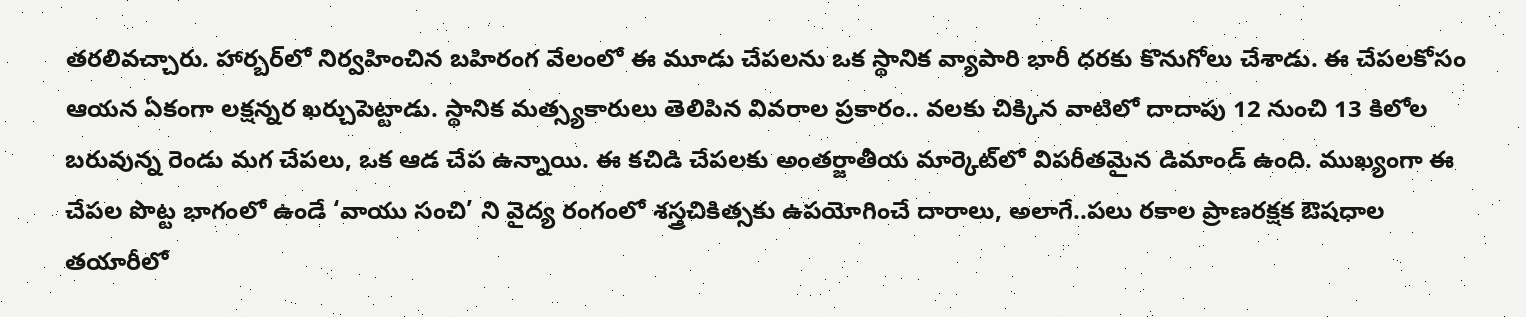తరలివచ్చారు. హార్బర్‌లో నిర్వహించిన బహిరంగ వేలంలో ఈ మూడు చేపలను ఒక స్థానిక వ్యాపారి భారీ ధరకు కొనుగోలు చేశాడు. ఈ చేపలకోసం ఆయన ఏకంగా లక్షన్నర ఖర్చుపెట్టాడు. స్థానిక మత్స్యకారులు తెలిపిన వివరాల ప్రకారం.. వలకు చిక్కిన వాటిలో దాదాపు 12 నుంచి 13 కిలోల బరువున్న రెండు మగ చేపలు, ఒక ఆడ చేప ఉన్నాయి. ఈ కచిడి చేపలకు అంతర్జాతీయ మార్కెట్‌లో విపరీతమైన డిమాండ్ ఉంది. ముఖ్యంగా ఈ చేపల పొట్ట భాగంలో ఉండే ‘వాయు సంచి’ ని వైద్య రంగంలో శస్త్రచికిత్సకు ఉపయోగించే దారాలు, అలాగే..పలు రకాల ప్రాణరక్షక ఔషధాల తయారీలో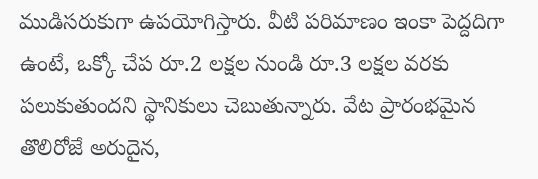ముడిసరుకుగా ఉపయోగిస్తారు. వీటి పరిమాణం ఇంకా పెద్దదిగా ఉంటే, ఒక్కో చేప రూ.2 లక్షల నుండి రూ.3 లక్షల వరకు పలుకుతుందని స్థానికులు చెబుతున్నారు. వేట ప్రారంభమైన తొలిరోజే అరుదైన,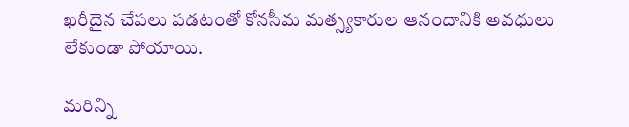ఖరీదైన చేపలు పడటంతో కోనసీమ మత్స్యకారుల ఆనందానికి అవధులు లేకుండా పోయాయి.

మరిన్ని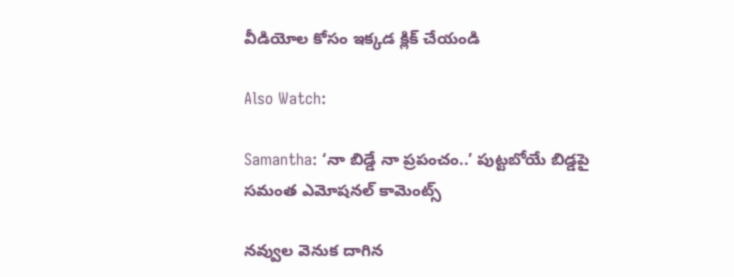వీడియోల కోసం ఇక్కడ క్లిక్ చేయండి

Also Watch:

Samantha: ‘నా బిడ్డే నా ప్రపంచం..’ పుట్టబోయే బిడ్డపై సమంత ఎమోషనల్ కామెంట్స్

నవ్వుల వెనుక దాగిన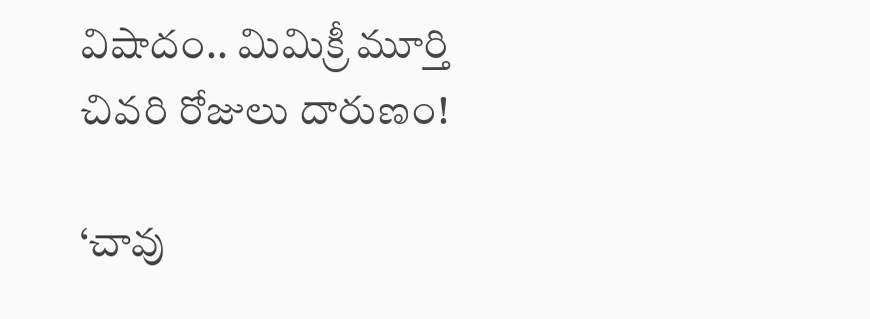విషాదం.. మిమిక్రీ మూర్తి చివరి రోజులు దారుణం!

‘చావు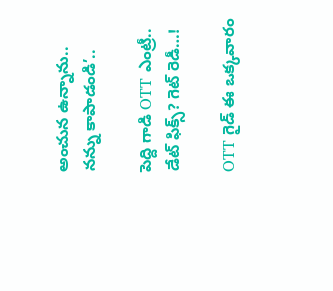అంచున ఉన్నాను.. నన్ను కాపాడండి’..

పెద్ది గాడి OTT ఎంట్రీ.. డేట్ ఫిక్స్? గెట్ రెడీ…!

OTT గైడ్ ఈ ఒక్కవారం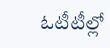ఓటీటీల్లో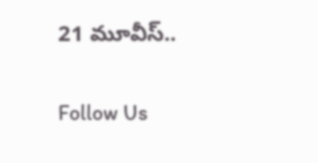21 మూవీస్..

Follow Us